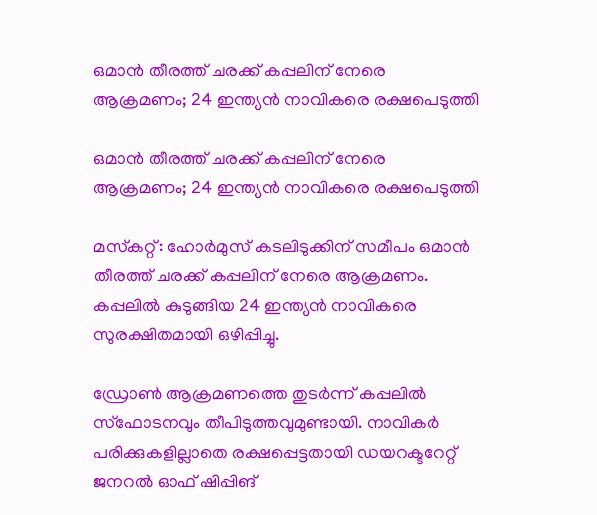ഒമാന്‍ തീരത്ത് ചരക്ക് കപ്പലിന് നേരെ ആക്രമണം; 24 ഇന്ത്യന്‍ നാവികരെ രക്ഷപെടുത്തി

ഒമാന്‍ തീരത്ത് ചരക്ക് കപ്പലിന് നേരെ ആക്രമണം; 24 ഇന്ത്യന്‍ നാവികരെ രക്ഷപെടുത്തി

മസ്‌കറ്റ്: ഹോര്‍മുസ് കടലിടുക്കിന് സമീപം ഒമാന്‍ തീരത്ത് ചരക്ക് കപ്പലിന് നേരെ ആക്രമണം. കപ്പലില്‍ കുടുങ്ങിയ 24 ഇന്ത്യന്‍ നാവികരെ സുരക്ഷിതമായി ഒഴിപ്പിച്ചു.

ഡ്രോണ്‍ ആക്രമണത്തെ തുടര്‍ന്ന് കപ്പലില്‍ സ്‌ഫോടനവും തീപിടുത്തവുമുണ്ടായി. നാവികര്‍ പരിക്കുകളില്ലാതെ രക്ഷപ്പെട്ടതായി ഡയറക്ടറേറ്റ് ജനറല്‍ ഓഫ് ഷിപ്പിങ്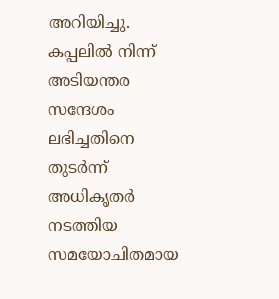അറിയിച്ചു. കപ്പലില്‍ നിന്ന് അടിയന്തര സന്ദേശം ലഭിച്ചതിനെ തുടര്‍ന്ന് അധികൃതര്‍ നടത്തിയ സമയോചിതമായ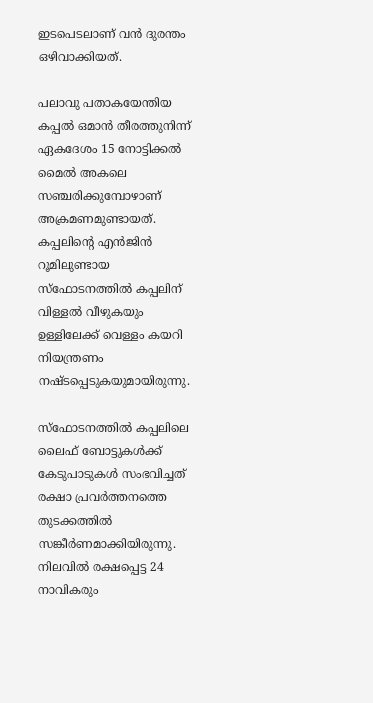ഇടപെടലാണ് വന്‍ ദുരന്തം ഒഴിവാക്കിയത്.

പലാവു പതാകയേന്തിയ കപ്പല്‍ ഒമാന്‍ തീരത്തുനിന്ന് ഏകദേശം 15 നോട്ടിക്കല്‍ മൈല്‍ അകലെ സഞ്ചരിക്കുമ്പോഴാണ് അക്രമണമുണ്ടായത്. കപ്പലിന്റെ എന്‍ജിന്‍ റൂമിലുണ്ടായ സ്‌ഫോടനത്തില്‍ കപ്പലിന് വിള്ളല്‍ വീഴുകയും ഉള്ളിലേക്ക് വെള്ളം കയറി നിയന്ത്രണം നഷ്ടപ്പെടുകയുമായിരുന്നു.

സ്‌ഫോടനത്തില്‍ കപ്പലിലെ ലൈഫ് ബോട്ടുകള്‍ക്ക് കേടുപാടുകള്‍ സംഭവിച്ചത് രക്ഷാ പ്രവര്‍ത്തനത്തെ തുടക്കത്തില്‍ സങ്കീര്‍ണമാക്കിയിരുന്നു. നിലവില്‍ രക്ഷപ്പെട്ട 24 നാവികരും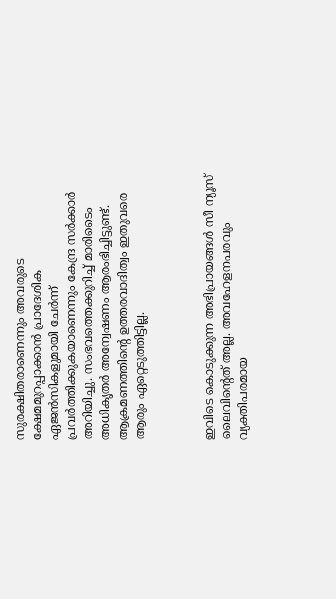സുരക്ഷിതരാണെന്നും അവരുടെ ക്ഷേമമുറപ്പാക്കാന്‍ പ്രാദേശിക ഏജന്‍സികളുമായി ചേര്‍ന്ന് പ്രവര്‍ത്തിക്കുകയാണെന്നും കേന്ദ്ര സര്‍ക്കാര്‍ അറിയിച്ചു. സംഭവത്തെക്കുറിച്ച് മാരിടൈം അധികൃതര്‍ അന്വേഷണം ആരംഭിച്ചിട്ടുണ്ട്. ആക്രമണത്തിന്റെ ഉത്തരവാദിത്വം ഇതുവരെ ആരും ഏറ്റെടുത്തിട്ടില്ല.



ഇവിടെ കൊടുക്കുന്ന അഭിപ്രായങ്ങള്‍ സീ ന്യൂസ് ലൈവിന്റെത് അല്ല. അവഹേളനപരവും വ്യക്തിപരമായ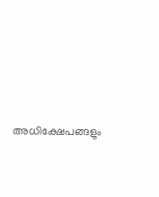അധിക്ഷേപങ്ങളും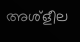അശ്‌ളീല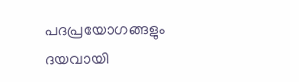പദപ്രയോഗങ്ങളും ദയവായി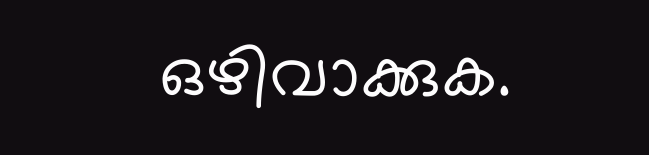ഒഴിവാക്കുക.